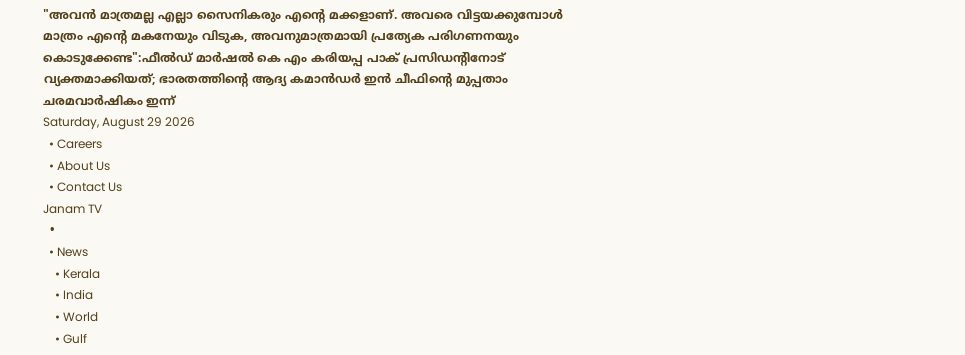"അവൻ മാത്രമല്ല എല്ലാ സൈനികരും എന്റെ മക്കളാണ്. അവരെ വിട്ടയക്കുമ്പോൾ മാത്രം എന്റെ മകനേയും വിടുക, അവനുമാത്രമായി പ്രത്യേക പരിഗണനയും കൊടുക്കേണ്ട":ഫീൽഡ് മാർഷൽ കെ എം കരിയപ്പ പാക് പ്രസിഡന്റിനോട് വ്യക്തമാക്കിയത്; ഭാരതത്തിന്റെ ആദ്യ കമാൻഡർ ഇൻ ചീഫിന്റെ മുപ്പതാം ചരമവാർഷികം ഇന്ന്
Saturday, August 29 2026
  • Careers
  • About Us
  • Contact Us
Janam TV
  •
  • News
    • Kerala
    • India
    • World
    • Gulf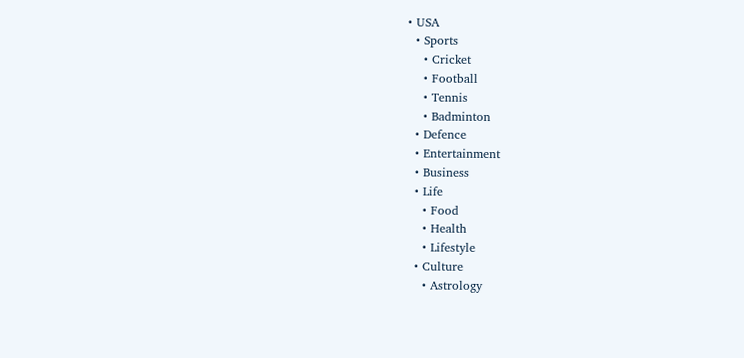• USA
  • Sports
    • Cricket
    • Football
    • Tennis
    • Badminton
  • Defence
  • Entertainment
  • Business
  • Life
    • Food
    • Health
    • Lifestyle
  • Culture
    • Astrology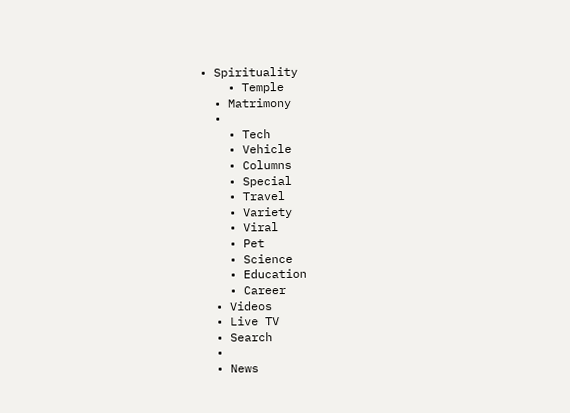• Spirituality
    • Temple
  • Matrimony
  •
    • Tech
    • Vehicle
    • Columns
    • Special
    • Travel
    • Variety
    • Viral
    • Pet
    • Science
    • Education
    • Career
  • Videos
  • Live TV
  • Search
  •
  • News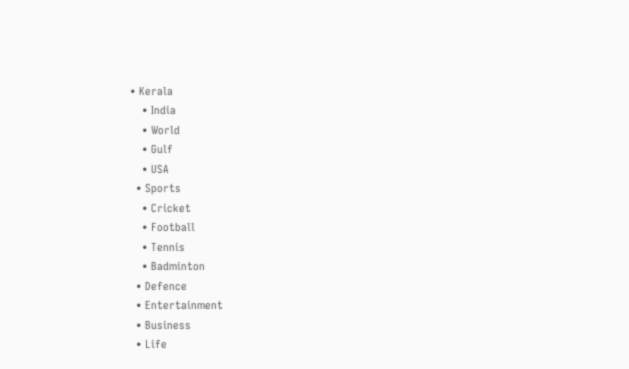• Kerala
    • India
    • World
    • Gulf
    • USA
  • Sports
    • Cricket
    • Football
    • Tennis
    • Badminton
  • Defence
  • Entertainment
  • Business
  • Life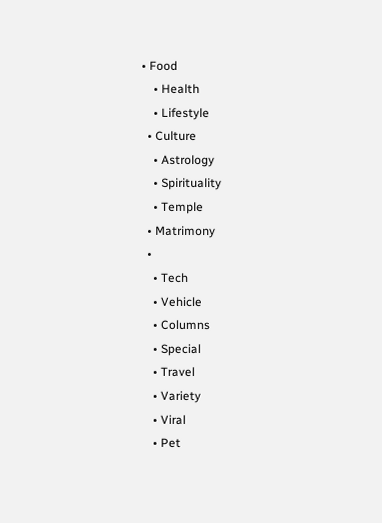• Food
    • Health
    • Lifestyle
  • Culture
    • Astrology
    • Spirituality
    • Temple
  • Matrimony
  •
    • Tech
    • Vehicle
    • Columns
    • Special
    • Travel
    • Variety
    • Viral
    • Pet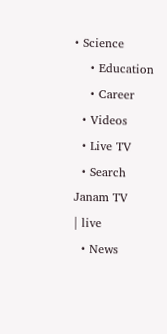• Science
    • Education
    • Career
  • Videos
  • Live TV
  • Search
Janam TV
| live
  • News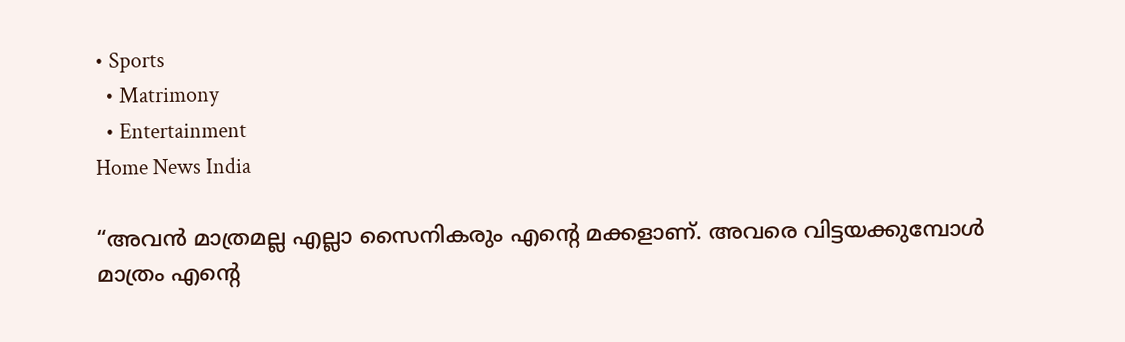• Sports
  • Matrimony
  • Entertainment
Home News India

“അവൻ മാത്രമല്ല എല്ലാ സൈനികരും എന്റെ മക്കളാണ്. അവരെ വിട്ടയക്കുമ്പോൾ മാത്രം എന്റെ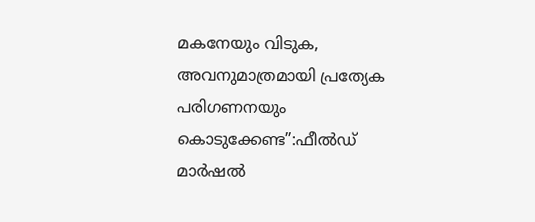മകനേയും വിടുക, അവനുമാത്രമായി പ്രത്യേക പരിഗണനയും കൊടുക്കേണ്ട”:ഫീൽഡ് മാർഷൽ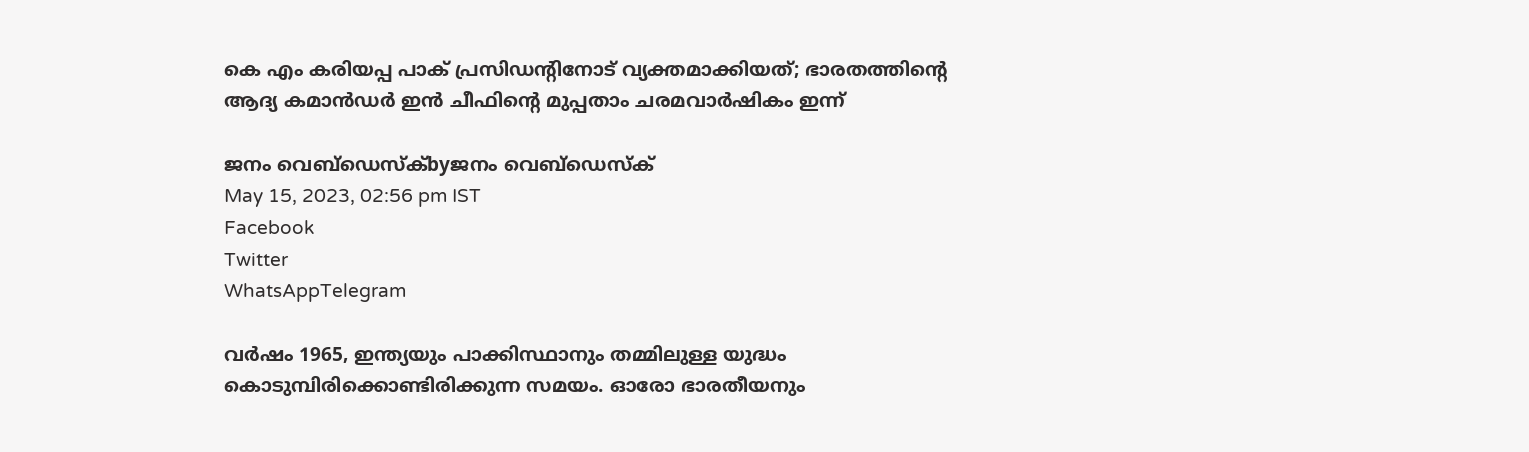കെ എം കരിയപ്പ പാക് പ്രസിഡന്റിനോട് വ്യക്തമാക്കിയത്; ഭാരതത്തിന്റെ ആദ്യ കമാൻഡർ ഇൻ ചീഫിന്റെ മുപ്പതാം ചരമവാർഷികം ഇന്ന്

ജനം വെബ്‌ഡെസ്ക്byജനം വെബ്‌ഡെസ്ക്
May 15, 2023, 02:56 pm IST
Facebook
Twitter
WhatsAppTelegram

വർഷം 1965, ഇന്ത്യയും പാക്കിസ്ഥാനും തമ്മിലുള്ള യുദ്ധം കൊടുമ്പിരിക്കൊണ്ടിരിക്കുന്ന സമയം. ഓരോ ഭാരതീയനും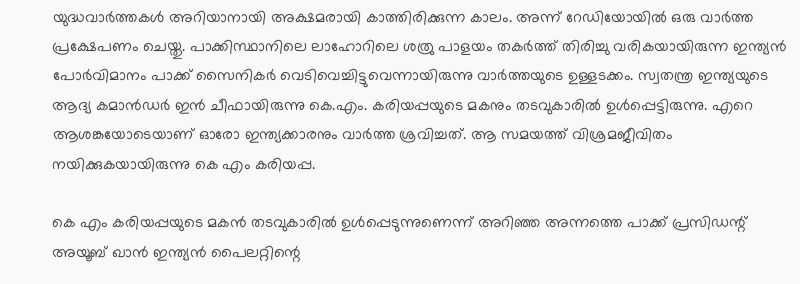യുദ്ധവാർത്തകൾ അറിയാനായി അക്ഷമരായി കാത്തിരിക്കുന്ന കാലം. അന്ന് റേഡിയോയിൽ ഒരു വാർത്ത പ്രക്ഷേപണം ചെയ്തു. പാക്കിസ്ഥാനിലെ ലാഹോറിലെ ശത്രു പാളയം തകർത്ത് തിരിച്ചു വരികയായിരുന്ന ഇന്ത്യൻ പോർവിമാനം പാക്ക് സൈനികർ വെടിവെച്ചിട്ടുവെന്നായിരുന്നു വാർത്തയുടെ ഉള്ളടക്കം. സ്വതന്ത്ര ഇന്ത്യയുടെ ആദ്യ കമാൻഡർ ഇൻ ചീഫായിരുന്നു കെ.എം. കരിയപ്പയുടെ മകനും തടവുകാരിൽ ഉൾപ്പെട്ടിരുന്നു. എറെ ആശങ്കയോടെയാണ് ഓരോ ഇന്ത്യക്കാരനും വാർത്ത ശ്രവിച്ചത്. ആ സമയത്ത് വിശ്രമജീവിതം നയിക്കുകയായിരുന്നു കെ എം കരിയപ്പ.

കെ എം കരിയപ്പയുടെ മകൻ തടവുകാരിൽ ഉൾപ്പെടുന്നുണെന്ന് അറിഞ്ഞ അന്നത്തെ പാക്ക് പ്രസിഡന്റ് അയൂബ് ഖാൻ ഇന്ത്യൻ പൈലറ്റിന്റെ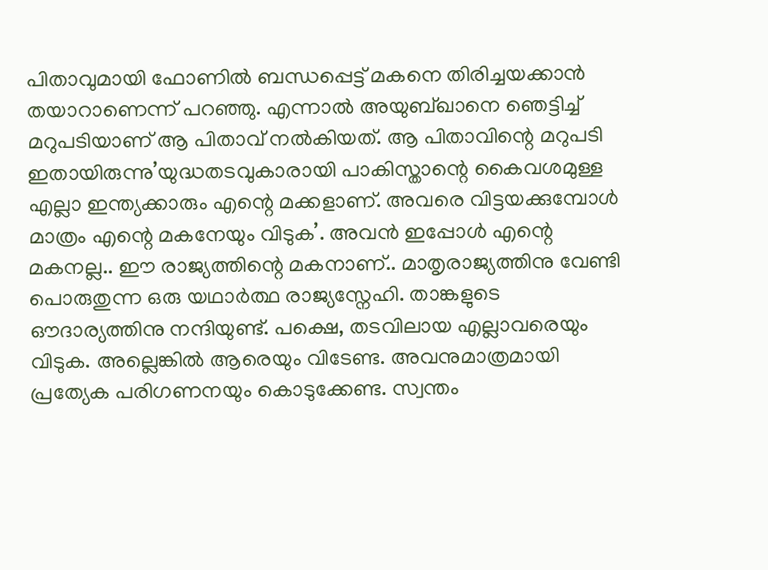പിതാവുമായി ഫോണിൽ ബന്ധപ്പെട്ട് മകനെ തിരിച്ചയക്കാൻ തയാറാണെന്ന് പറഞ്ഞു. എന്നാൽ അയുബ്ഖാനെ ഞെട്ടിച്ച് മറുപടിയാണ് ആ പിതാവ് നൽകിയത്. ആ പിതാവിന്റെ മറുപടി ഇതായിരുന്നു’യുദ്ധതടവുകാരായി പാകിസ്താന്റെ കൈവശമുള്ള എല്ലാ ഇന്ത്യക്കാരും എന്റെ മക്കളാണ്. അവരെ വിട്ടയക്കുമ്പോൾ മാത്രം എന്റെ മകനേയും വിടുക’. അവൻ ഇപ്പോൾ എന്റെ മകനല്ല.. ഈ രാജ്യത്തിന്റെ മകനാണ്.. മാതൃരാജ്യത്തിനു വേണ്ടി പൊരുതുന്ന ഒരു യഥാർത്ഥ രാജ്യസ്നേഹി. താങ്കളുടെ ഔദാര്യത്തിനു നന്ദിയുണ്ട്. പക്ഷെ, തടവിലായ എല്ലാവരെയും വിടുക. അല്ലെങ്കിൽ ആരെയും വിടേണ്ട. അവനുമാത്രമായി പ്രത്യേക പരിഗണനയും കൊടുക്കേണ്ട. സ്വന്തം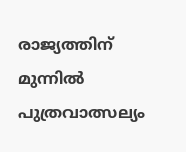രാജ്യത്തിന് മുന്നിൽ പുത്രവാത്സല്യം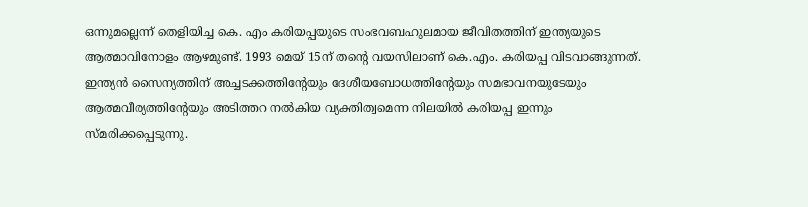ഒന്നുമല്ലെന്ന് തെളിയിച്ച കെ. എം കരിയപ്പയുടെ സംഭവബഹുലമായ ജീവിതത്തിന് ഇന്ത്യയുടെ ആത്മാവിനോളം ആഴമുണ്ട്. 1993 മെയ് 15ന് തന്റെ വയസിലാണ് കെ.എം. കരിയപ്പ വിടവാങ്ങുന്നത്. ഇന്ത്യൻ സൈന്യത്തിന് അച്ചടക്കത്തിന്റേയും ദേശീയബോധത്തിന്റേയും സമഭാവനയുടേയും ആത്മവീര്യത്തിന്റേയും അടിത്തറ നൽകിയ വ്യക്തിത്വമെന്ന നിലയിൽ കരിയപ്പ ഇന്നും സ്മരിക്കപ്പെടുന്നു.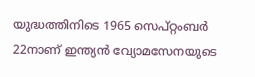യുദ്ധത്തിനിടെ 1965 സെപ്റ്റംബർ 22നാണ് ഇന്ത്യൻ വ്യോമസേനയുടെ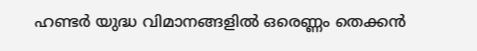ഹണ്ടർ യുദ്ധ വിമാനങ്ങളിൽ ഒരെണ്ണം തെക്കൻ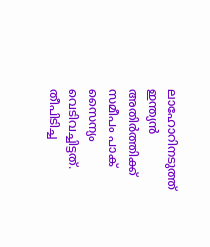ലാഹോറിനടുത്ത് ഇന്ത്യൻ അതിർത്തിക്ക് സമീപം പാക് സൈന്യം വെടിവച്ചിട്ടത്. തീപിടിച്ച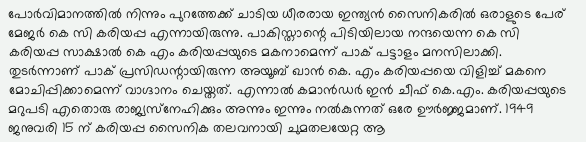പോർവിമാനത്തിൽ നിന്നും പുറത്തേക്ക് ചാടിയ ധീരരായ ഇന്ത്യൻ സൈനികരിൽ ഒരാളുടെ പേര് മേജർ കെ സി കരിയപ്പ എന്നായിരുന്നു. പാകിസ്താന്റെ പിടിയിലായ നന്ദയെന്ന കെ സി കരിയപ്പ സാക്ഷാൽ കെ എം കരിയപ്പയുടെ മകനാമെന്ന് പാക് പട്ടാളം മനസിലാക്കി. തുടർന്നാണ് പാക് പ്രസിഡന്റായിരുന്ന അയൂബ് ഖാൻ കെ. എം കരിയപ്പയെ വിളിച്ച് മകനെ മോചിപ്പിക്കാമെന്ന് വാഗ്ദാനം ചെയ്തത്. എന്നാൽ കമാൻഡർ ഇൻ ചീഫ് കെ.എം. കരിയപ്പയുടെ മറുപടി എതൊരു രാജ്യസ്‌നേഹിക്കും അന്നും ഇന്നും നൽകുന്നത് ഒരേ ഊർജ്ജമാണ്. 1949 ജനുവരി 15 ന് കരിയപ്പ സൈനിക തലവനായി ചുമതലയേറ്റ ആ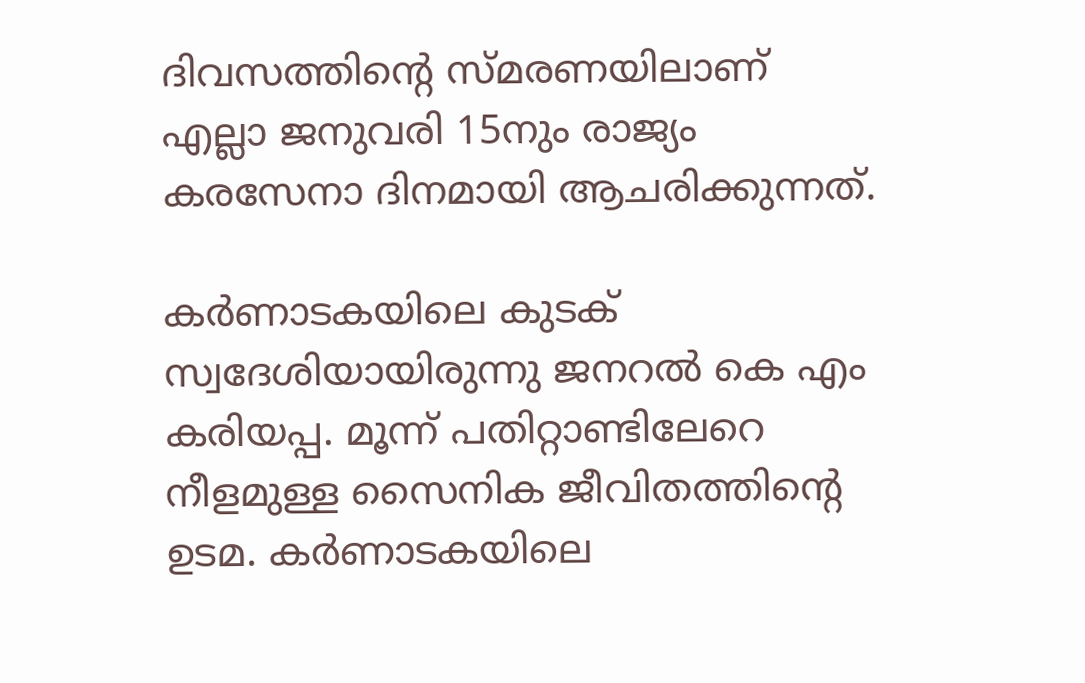ദിവസത്തിന്റെ സ്മരണയിലാണ് എല്ലാ ജനുവരി 15നും രാജ്യം കരസേനാ ദിനമായി ആചരിക്കുന്നത്.

കർണാടകയിലെ കുടക് സ്വദേശിയായിരുന്നു ജനറൽ കെ എം കരിയപ്പ. മൂന്ന് പതിറ്റാണ്ടിലേറെ നീളമുള്ള സൈനിക ജീവിതത്തിന്റെ ഉടമ. കർണാടകയിലെ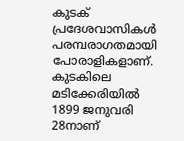കുടക് പ്രദേശവാസികൾ പരമ്പരാഗതമായി പോരാളികളാണ്. കുടകിലെ മടിക്കേരിയിൽ 1899 ജനുവരി 28നാണ്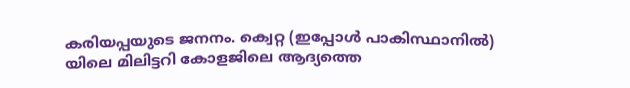കരിയപ്പയുടെ ജനനം. ക്വെറ്റ (ഇപ്പോൾ പാകിസ്ഥാനിൽ) യിലെ മിലിട്ടറി കോളജിലെ ആദ്യത്തെ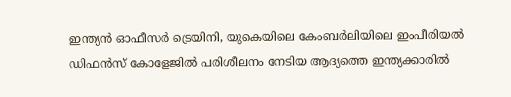ഇന്ത്യൻ ഓഫീസർ ട്രെയിനി, യുകെയിലെ കേംബർലിയിലെ ഇംപീരിയൽ ഡിഫൻസ് കോളേജിൽ പരിശീലനം നേടിയ ആദ്യത്തെ ഇന്ത്യക്കാരിൽ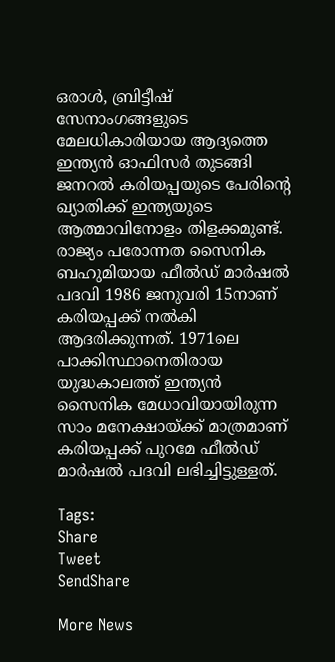ഒരാൾ, ബ്രിട്ടീഷ് സേനാംഗങ്ങളുടെ മേലധികാരിയായ ആദ്യത്തെ ഇന്ത്യൻ ഓഫിസർ തുടങ്ങി ജനറൽ കരിയപ്പയുടെ പേരിന്റെ ഖ്യാതിക്ക് ഇന്ത്യയുടെ ആത്മാവിനോളം തിളക്കമുണ്ട്. രാജ്യം പരോന്നത സൈനിക ബഹുമിയായ ഫീൽഡ് മാർഷൽ പദവി 1986 ജനുവരി 15നാണ് കരിയപ്പക്ക് നൽകി ആദരിക്കുന്നത്. 1971ലെ പാക്കിസ്ഥാനെതിരായ യുദ്ധകാലത്ത് ഇന്ത്യൻ സൈനിക മേധാവിയായിരുന്ന സാം മനേക്ഷായ്‌ക്ക് മാത്രമാണ് കരിയപ്പക്ക് പുറമേ ഫീൽഡ് മാർഷൽ പദവി ലഭിച്ചിട്ടുള്ളത്.

Tags:
Share
Tweet
SendShare

More News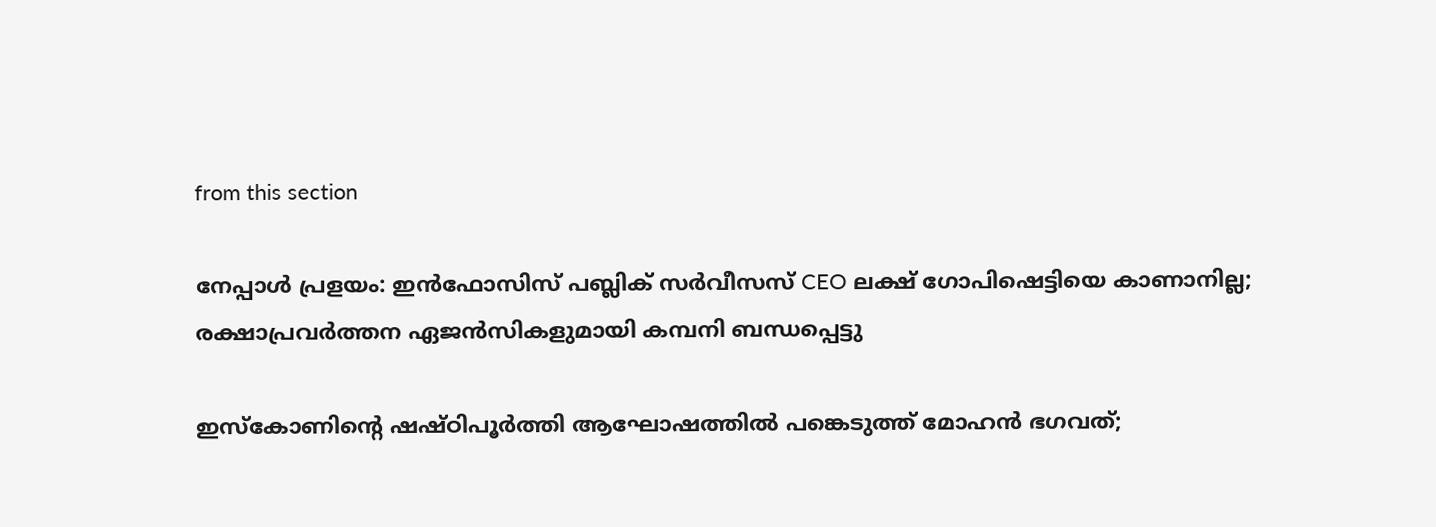from this section

നേപ്പാൾ പ്രളയം: ഇൻഫോസിസ് പബ്ലിക് സർവീസസ് CEO ലക്ഷ് ഗോപിഷെട്ടിയെ കാണാനില്ല; രക്ഷാപ്രവർത്തന ഏജൻസികളുമായി കമ്പനി ബന്ധപ്പെട്ടു

ഇസ്കോണിന്റെ ഷഷ്ഠിപൂർത്തി ആഘോഷത്തിൽ പങ്കെടുത്ത് മോഹൻ ഭഗവത്;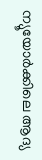ന്യൂയോർക്കിലെ ആദ്യ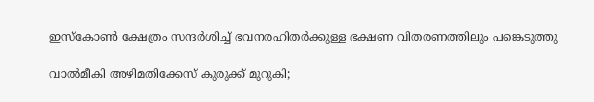ഇസ്കോൺ ക്ഷേത്രം സന്ദർശിച്ച് ഭവനരഹിതർക്കുള്ള ഭക്ഷണ വിതരണത്തിലും പങ്കെടുത്തു

വാൽമീകി അഴിമതിക്കേസ് കുരുക്ക് മുറുകി;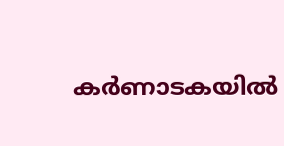കർണാടകയിൽ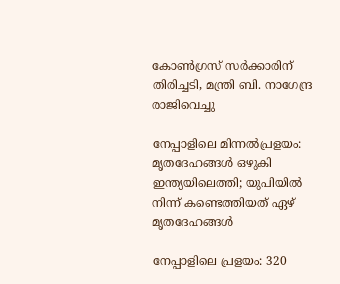കോൺഗ്രസ് സർക്കാരിന് തിരിച്ചടി, മന്ത്രി ബി. നാഗേന്ദ്ര രാജിവെച്ചു

നേപ്പാളിലെ മിന്നല്‍പ്രളയം: മൃതദേഹങ്ങള്‍ ഒഴുകി ഇന്ത്യയിലെത്തി; യുപിയില്‍ നിന്ന് കണ്ടെത്തിയത് ഏഴ് മൃതദേഹങ്ങള്‍

നേപ്പാളിലെ പ്രളയം: 320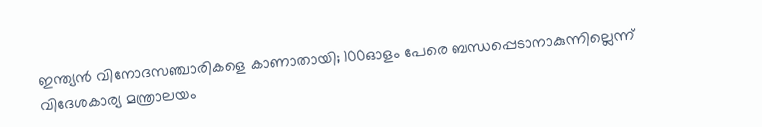ഇന്ത്യന്‍ വിനോദസഞ്ചാരികളെ കാണാതായി; 100ഓളം പേരെ ബന്ധപ്പെടാനാകുന്നില്ലെന്ന് വിദേശകാര്യ മന്ത്രാലയം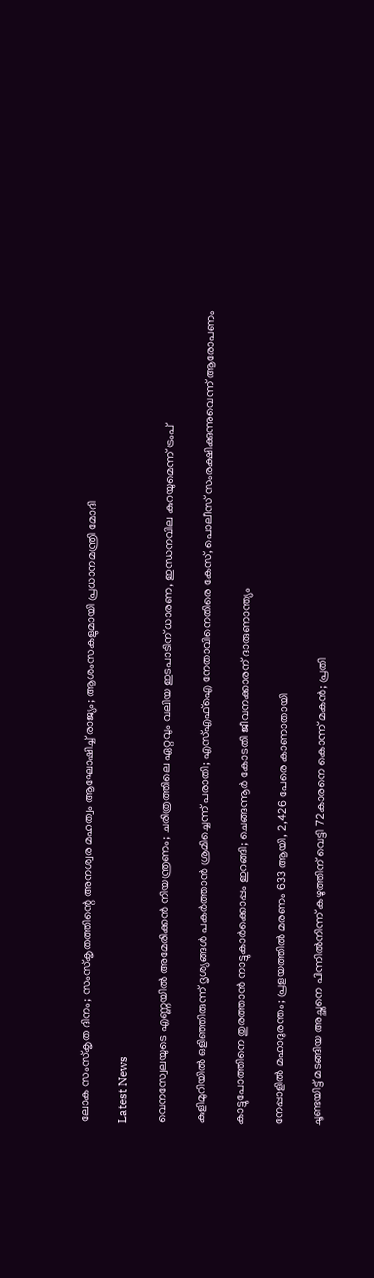ലോക സംസ്‌കൃത ദിനം; സംസ്‌കൃതത്തിന്റെ അനശ്വര മഹത്വം ആഘോഷിച്ച് രാജ്യം; ആശംസകളുമായി പ്രധാനമന്ത്രി മോദി

Latest News

വെനസ്വേലയുടെ എണ്ണയിൽ അമേരിക്കൻ നിയന്ത്രണം; ചരിത്രത്തിലെ ഏറ്റവും വലിയ ഇടപാടിന് ധാരണ, ഇന്ധനവില കുറയുമെന്ന് ട്രംപ്

കുളിമുറിയിൽ ഒളിഞ്ഞിരുന്ന് ദൃശ്യങ്ങൾ പകർത്താൻ ശ്രമിച്ചെന്ന് പരാതി; എസ്എഫ്ഐ നേതാവിനെതിരെ കേസ്, പൊലീസ് സംരക്ഷിക്കുന്നുവെന്ന് ആരോപണം

കാട്ടുപോത്തിനെ തുരത്താൻ നാട്ടുകാർക്കൊപ്പം ഇറങ്ങി; ചെങ്ങന്നൂർ കോടതി ജീവനക്കാരന് ദാരുണാന്ത്യം

നേപ്പാളിൽ മഹാദുരന്തം; പ്രളയത്തിൽ മരണം 633 ആയി, 2,426 പേരെ കാണാതായി

ചൂണ്ടയിട്ട് മടങ്ങിയ അച്ഛനെ പിന്നിൽനിന്ന് കഴുത്തിന് വെട്ടി 72കാരനെ കൊന്ന് മകൻ; പ്രതി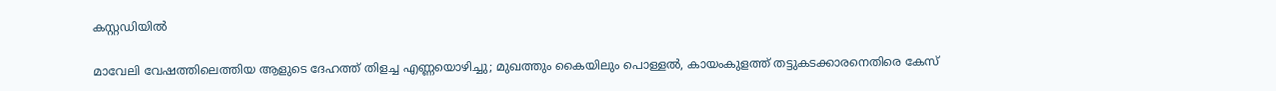കസ്റ്റഡിയിൽ

മാവേലി വേഷത്തിലെത്തിയ ആളുടെ ദേഹത്ത് തിളച്ച എണ്ണയൊഴിച്ചു; മുഖത്തും കൈയിലും പൊള്ളൽ, കായംകുളത്ത് തട്ടുകടക്കാരനെതിരെ കേസ്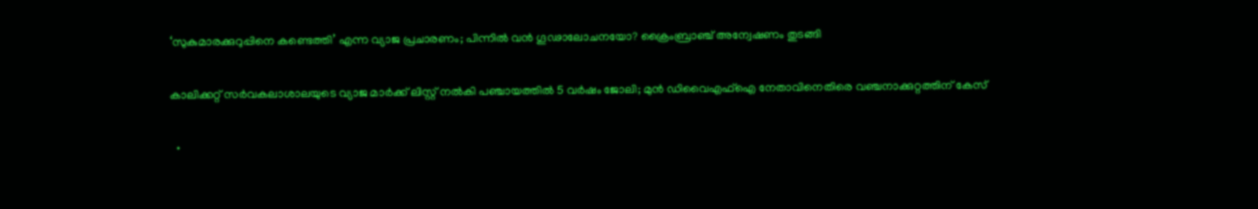‘സുകുമാരക്കുറുപ്പിനെ കണ്ടെത്തി’ എന്ന വ്യാജ പ്രചാരണം; പിന്നിൽ വൻ ഗൂഢാലോചനയോ? ക്രൈംബ്രാഞ്ച് അന്വേഷണം തുടങ്ങി

കാലിക്കറ്റ് സർവകലാശാലയുടെ വ്യാജ മാർക്ക് ലിസ്റ്റ് നൽകി പഞ്ചായത്തിൽ 5 വർഷം ജോലി; മുൻ ഡിവൈഎഫ്ഐ നേതാവിനെതിരെ വഞ്ചനാക്കുറ്റത്തിന് കേസ്

  •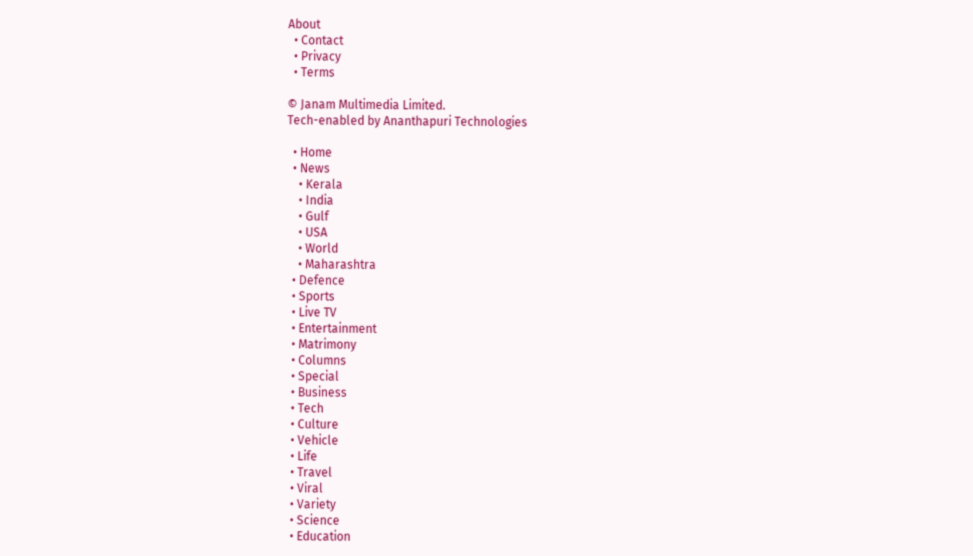About
  • Contact
  • Privacy
  • Terms

© Janam Multimedia Limited.
Tech-enabled by Ananthapuri Technologies

  • Home
  • News
    • Kerala
    • India
    • Gulf
    • USA
    • World
    • Maharashtra
  • Defence
  • Sports
  • Live TV
  • Entertainment
  • Matrimony
  • Columns
  • Special
  • Business
  • Tech
  • Culture
  • Vehicle
  • Life
  • Travel
  • Viral
  • Variety
  • Science
  • Education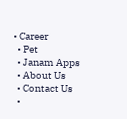• Career
  • Pet
  • Janam Apps
  • About Us
  • Contact Us
  •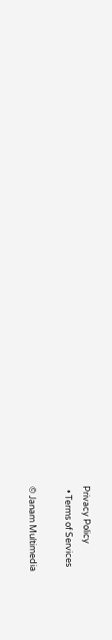Privacy Policy
  • Terms of Services

© Janam Multimedia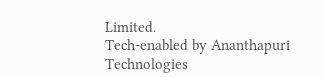Limited.
Tech-enabled by Ananthapuri Technologies